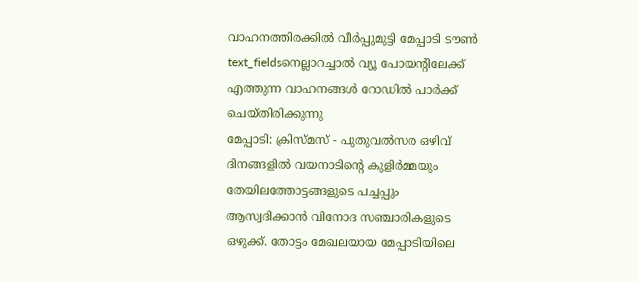വാഹനത്തിരക്കിൽ വീർപ്പുമുട്ടി മേപ്പാടി ടൗൺ
text_fieldsനെല്ലാറച്ചാൽ വ്യൂ പോയന്റിലേക്ക് എത്തുന്ന വാഹനങ്ങൾ റോഡിൽ പാർക്ക് ചെയ്തിരിക്കുന്നു
മേപ്പാടി: ക്രിസ്മസ് - പുതുവൽസര ഒഴിവ് ദിനങ്ങളിൽ വയനാടിന്റെ കുളിർമ്മയും തേയിലത്തോട്ടങ്ങളുടെ പച്ചപ്പും ആസ്വദിക്കാൻ വിനോദ സഞ്ചാരികളുടെ ഒഴുക്ക്. തോട്ടം മേഖലയായ മേപ്പാടിയിലെ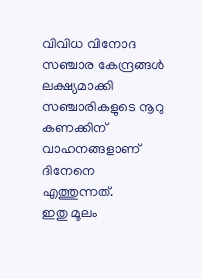വിവിധ വിനോദ സഞ്ചാര കേന്ദ്രങ്ങൾ ലക്ഷ്യമാക്കി സഞ്ചാരികളുടെ നൂറു കണക്കിന് വാഹനങ്ങളാണ് ദിനേനെ എത്തുന്നത്.
ഇതു മൂലം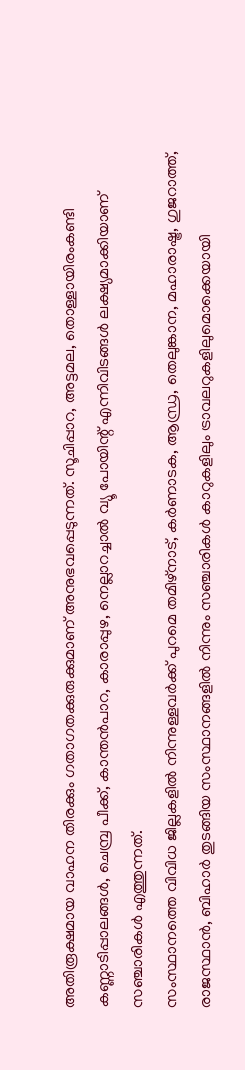അതിരൂക്ഷമായ വാഹന തിരക്കും ഗതാഗതക്കുരുക്കുമാണ് അനുഭവപ്പെടുന്നത്. സൂചിപ്പാറ, അട്ടമല, തൊള്ളായിരംകണ്ടി കണ്ണാടിപ്പാലങ്ങൾ, ചെമ്പ്ര പീക്ക്, കാന്തൻപാറ, കാരാപ്പുഴ, നെല്ലാറച്ചാൽ വ്യൂ പോയിന്റ് എന്നിവിടങ്ങൾ ലക്ഷ്യമാക്കിയാണ് സഞ്ചാരികൾ എത്തുന്നത്.
സംസ്ഥാനത്തെ വിവിധ ജില്ലകളിൽ നിന്നുള്ളവർക്ക് പുറമെ തമിഴ്നാട്, കർണാടക, ആന്ധ്ര, തെലുങ്കാന, മഹാരാഷ്ട്ര, ഗുജറാത്ത്, രാജസ്ഥാൻ, ബിഹാർ തുടങ്ങിയ സംസ്ഥാനങ്ങളിൽ നിന്നും സഞ്ചാരികൾ കാറുകളിലും ട്രാവലറുകളിലുമൊക്കെയായി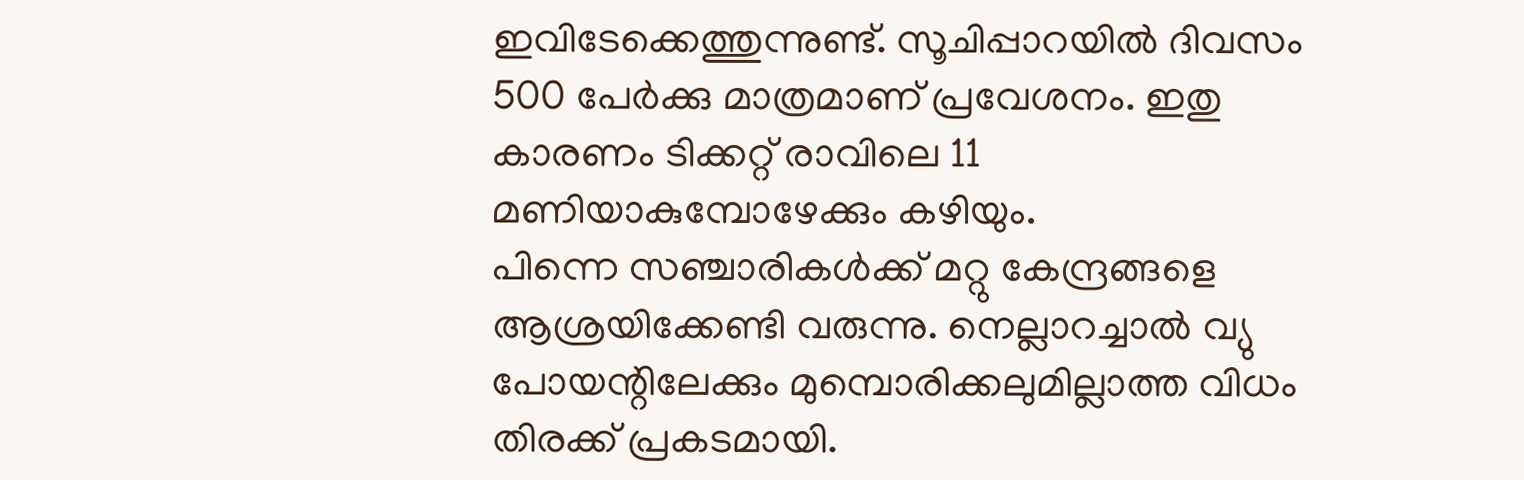ഇവിടേക്കെത്തുന്നുണ്ട്. സൂചിപ്പാറയിൽ ദിവസം 500 പേർക്കു മാത്രമാണ് പ്രവേശനം. ഇതു കാരണം ടിക്കറ്റ് രാവിലെ 11 മണിയാകുമ്പോഴേക്കും കഴിയും.
പിന്നെ സഞ്ചാരികൾക്ക് മറ്റു കേന്ദ്രങ്ങളെ ആശ്രയിക്കേണ്ടി വരുന്നു. നെല്ലാറച്ചാൽ വ്യു പോയന്റിലേക്കും മുമ്പൊരിക്കലുമില്ലാത്ത വിധം തിരക്ക് പ്രകടമായി.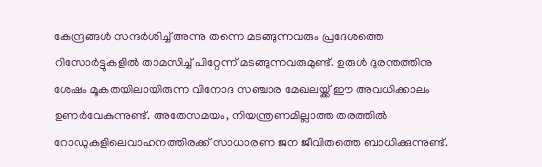കേന്ദ്രങ്ങൾ സന്ദർശിച്ച് അന്നു തന്നെ മടങ്ങുന്നവരും പ്രദേശത്തെ റിസോർട്ടുകളിൽ താമസിച്ച് പിറ്റേന്ന് മടങ്ങുന്നവരുമുണ്ട്. ഉരുൾ ദുരന്തത്തിനു ശേഷം മൂകതയിലായിരുന്ന വിനോദ സഞ്ചാര മേഖലയ്ക്ക് ഈ അവധിക്കാലം ഉണർവേകുന്നുണ്ട്. അതേസമയം, നിയന്ത്രണമില്ലാത്ത തരത്തിൽ റോഡുകളിലെവാഹനത്തിരക്ക് സാധാരണ ജന ജീവിതത്തെ ബാധിക്കുന്നുണ്ട്.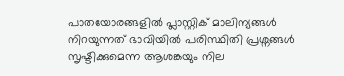പാതയോരങ്ങളിൽ പ്ലാസ്റ്റിക് മാലിന്യങ്ങൾ നിറയുന്നത് ഭാവിയിൽ പരിസ്ഥിതി പ്രശ്നങ്ങൾ സൃഷ്ടിക്കുമെന്ന ആശങ്കയും നില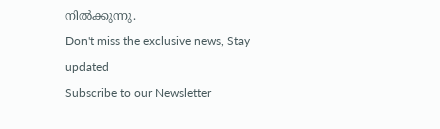നിൽക്കുന്നു.
Don't miss the exclusive news, Stay updated
Subscribe to our Newsletter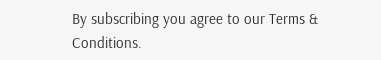By subscribing you agree to our Terms & Conditions.